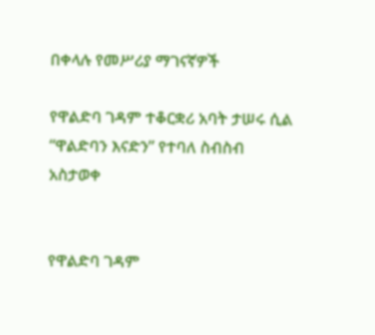በቀላሉ የመሥሪያ ማገናኛዎች

የዋልድባ ገዳም ተቆርቋሪ አባት ታሠሩ ሲል “ዋልድባን እናድን” የተባለ ስብስብ አስታወቀ


የዋልድባ ገዳም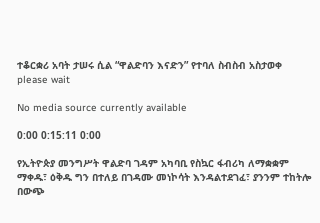ተቆርቋሪ አባት ታሠሩ ሲል “ዋልድባን እናድን” የተባለ ስብስብ አስታወቀ
please wait

No media source currently available

0:00 0:15:11 0:00

የኢትዮጵያ መንግሥት ዋልድባ ገዳም አካባቢ የስኳር ፋብሪካ ለማቋቋም ማቀዱ፣ ዕቅዱ ግን በተለይ በገዳሙ መነኮሳት እንዳልተደገፈ፣ ያንንም ተከትሎ በውጭ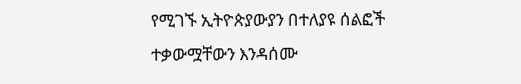የሚገኙ ኢትዮጵያውያን በተለያዩ ሰልፎች ተቃውሟቸውን እንዳሰሙ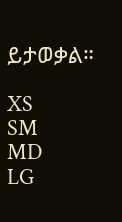ይታወቃል።

XS
SM
MD
LG